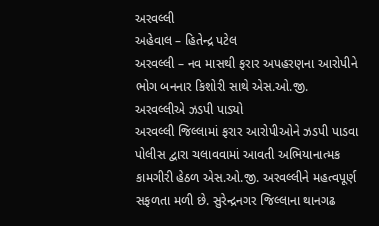અરવલ્લી
અહેવાલ – હિતેન્દ્ર પટેલ
અરવલ્લી – નવ માસથી ફરાર અપહરણના આરોપીને ભોગ બનનાર કિશોરી સાથે એસ.ઓ.જી. અરવલ્લીએ ઝડપી પાડ્યો
અરવલ્લી જિલ્લામાં ફરાર આરોપીઓને ઝડપી પાડવા પોલીસ દ્વારા ચલાવવામાં આવતી અભિયાનાત્મક કામગીરી હેઠળ એસ.ઓ.જી. અરવલ્લીને મહત્વપૂર્ણ સફળતા મળી છે. સુરેન્દ્રનગર જિલ્લાના થાનગઢ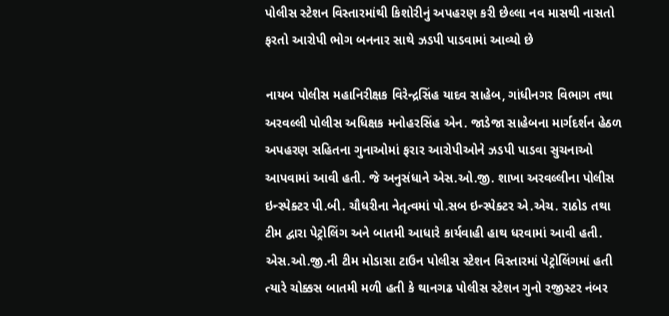પોલીસ સ્ટેશન વિસ્તારમાંથી કિશોરીનું અપહરણ કરી છેલ્લા નવ માસથી નાસતો ફરતો આરોપી ભોગ બનનાર સાથે ઝડપી પાડવામાં આવ્યો છે

નાયબ પોલીસ મહાનિરીક્ષક વિરેન્દ્રસિંહ યાદવ સાહેબ, ગાંધીનગર વિભાગ તથા અરવલ્લી પોલીસ અધિક્ષક મનોહરસિંહ એન. જાડેજા સાહેબના માર્ગદર્શન હેઠળ અપહરણ સહિતના ગુનાઓમાં ફરાર આરોપીઓને ઝડપી પાડવા સુચનાઓ આપવામાં આવી હતી. જે અનુસંધાને એસ.ઓ.જી. શાખા અરવલ્લીના પોલીસ ઇન્સ્પેક્ટર પી.બી. ચૌધરીના નેતૃત્વમાં પો.સબ ઇન્સ્પેક્ટર એ.એચ. રાઠોડ તથા ટીમ દ્વારા પેટ્રોલિંગ અને બાતમી આધારે કાર્યવાહી હાથ ધરવામાં આવી હતી.
એસ.ઓ.જી.ની ટીમ મોડાસા ટાઉન પોલીસ સ્ટેશન વિસ્તારમાં પેટ્રોલિંગમાં હતી ત્યારે ચોક્કસ બાતમી મળી હતી કે થાનગઢ પોલીસ સ્ટેશન ગુનો રજીસ્ટર નંબર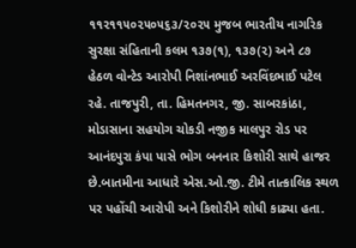૧૧૨૧૧૫૦૨૫૦૫૬૩/૨૦૨૫ મુજબ ભારતીય નાગરિક સુરક્ષા સંહિતાની કલમ ૧૩૭(૧), ૧૩૭(૨) અને ૮૭ હેઠળ વોન્ટેડ આરોપી નિશાંનભાઈ અરવિંદભાઈ પટેલ રહે. તાજપુરી, તા. હિમતનગર, જી. સાબરકાંઠા, મોડાસાના સહયોગ ચોકડી નજીક માલપુર રોડ પર આનંદપુરા કંપા પાસે ભોગ બનનાર કિશોરી સાથે હાજર છે.બાતમીના આધારે એસ.ઓ.જી. ટીમે તાત્કાલિક સ્થળ પર પહોંચી આરોપી અને કિશોરીને શોધી કાઢ્યા હતા.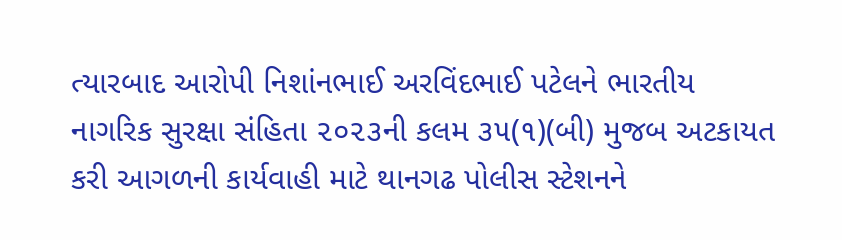ત્યારબાદ આરોપી નિશાંનભાઈ અરવિંદભાઈ પટેલને ભારતીય નાગરિક સુરક્ષા સંહિતા ૨૦૨૩ની કલમ ૩૫(૧)(બી) મુજબ અટકાયત કરી આગળની કાર્યવાહી માટે થાનગઢ પોલીસ સ્ટેશનને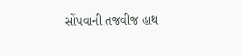સોંપવાની તજવીજ હાથ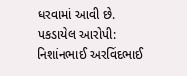ધરવામાં આવી છે.
પકડાયેલ આરોપી:
નિશાંનભાઈ અરવિંદભાઈ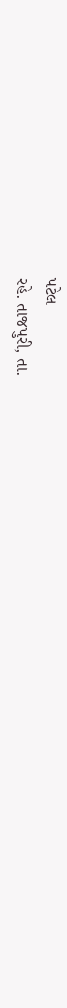પટેલ
રહે. તાજપુરી, તા.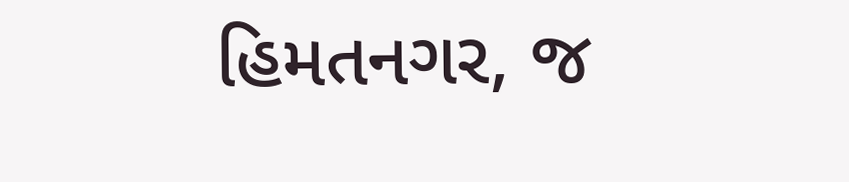હિમતનગર, જ